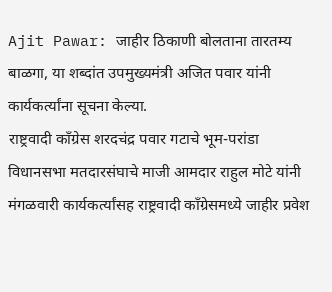Ajit Pawar: जाहीर ठिकाणी बोलताना तारतम्य बाळगा, या शब्दांत उपमुख्यमंत्री अजित पवार यांनी कार्यकर्त्यांना सूचना केल्या.
राष्ट्रवादी काँग्रेस शरदचंद्र पवार गटाचे भूम-परांडा विधानसभा मतदारसंघाचे माजी आमदार राहुल मोटे यांनी मंगळवारी कार्यकर्त्यांसह राष्ट्रवादी काँग्रेसमध्ये जाहीर प्रवेश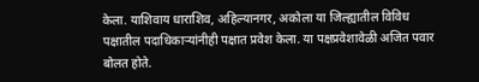केला. याशिवाय धाराशिव, अहिल्यानगर, अकोला या जिल्ह्यातील विविध पक्षातील पदाधिकाऱ्यांनीही पक्षात प्रवेश केला. या पक्षप्रवेशावेळी अजित पवार बोलत होते.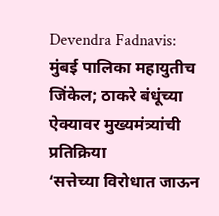Devendra Fadnavis: मुंबई पालिका महायुतीच जिंकेल; ठाकरे बंधूंच्या ऐक्यावर मुख्यमंत्र्यांची प्रतिक्रिया
‘सत्तेच्या विरोधात जाऊन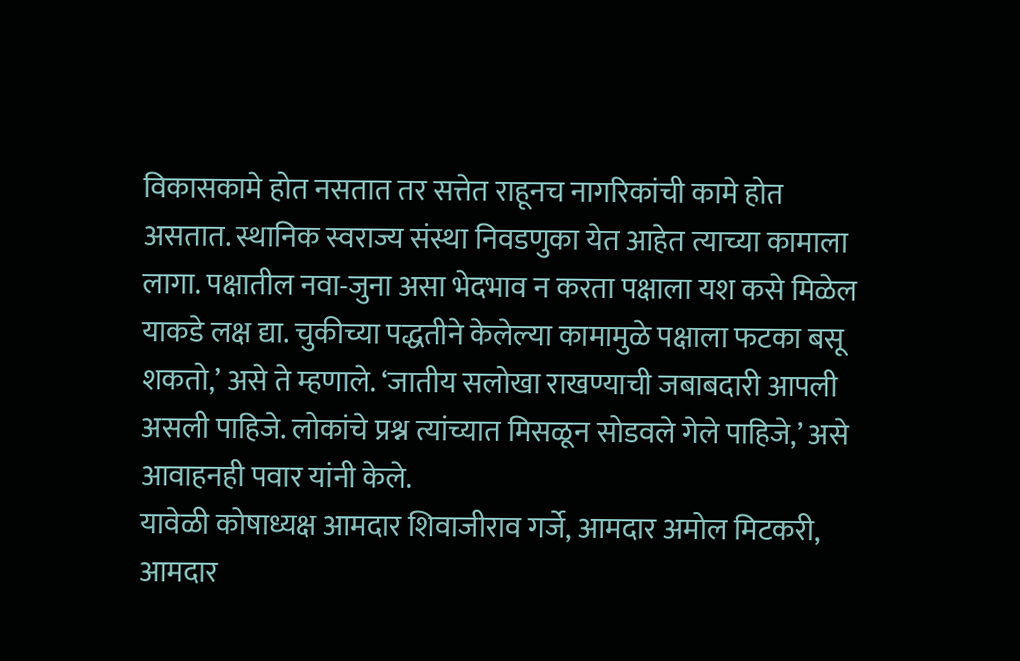विकासकामे होत नसतात तर सत्तेत राहूनच नागरिकांची कामे होत असतात. स्थानिक स्वराज्य संस्था निवडणुका येत आहेत त्याच्या कामाला लागा. पक्षातील नवा-जुना असा भेदभाव न करता पक्षाला यश कसे मिळेल याकडे लक्ष द्या. चुकीच्या पद्धतीने केलेल्या कामामुळे पक्षाला फटका बसू शकतो,’ असे ते म्हणाले. ‘जातीय सलोखा राखण्याची जबाबदारी आपली असली पाहिजे. लोकांचे प्रश्न त्यांच्यात मिसळून सोडवले गेले पाहिजे,’ असे आवाहनही पवार यांनी केले.
यावेळी कोषाध्यक्ष आमदार शिवाजीराव गर्जे, आमदार अमोल मिटकरी, आमदार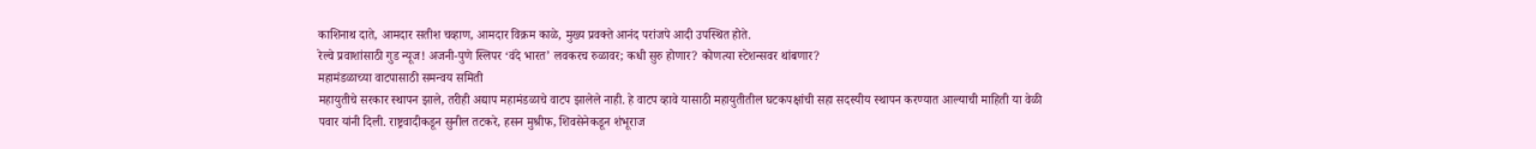काशिनाथ दाते, आमदार सतीश चव्हाण, आमदार विक्रम काळे, मुख्य प्रवक्ते आनंद परांजपे आदी उपस्थित होते.
रेल्वे प्रवाशांसाठी गुड न्यूज! अजनी-पुणे स्लिपर ‘वंदे भारत’ लवकरच रुळावर; कधी सुरु होणार? कोणत्या स्टेशन्सवर थांबणार?
महामंडळाच्या वाटपासाठी समन्वय समिती
महायुतीचे सरकार स्थापन झाले, तरीही अद्याप महामंडळाचे वाटप झालेले नाही. हे वाटप व्हावे यासाठी महायुतीतील घटकपक्षांची सहा सदस्यीय स्थापन करण्यात आल्याची माहिती या वेळी पवार यांनी दिली. राष्ट्रवादीकडून सुनील तटकरे, हसन मुश्रीफ, शिवसेनेकडून शंभूराज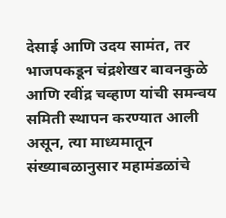देसाई आणि उदय सामंत, तर भाजपकडून चंद्रशेखर बावनकुळे आणि रवींद्र चव्हाण यांची समन्वय समिती स्थापन करण्यात आली असून, त्या माध्यमातून संख्याबळानुसार महामंडळांचे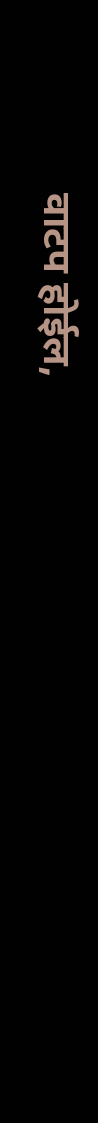वाटप होईल,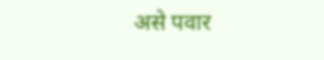असे पवार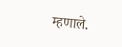म्हणाले.